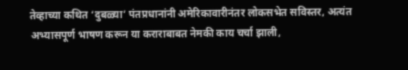तेव्हाच्या कथित ‘दुबळ्या’ पंतप्रधानांनी अमेरिकावारीनंतर लोकसभेत सविस्तर, अत्यंत अभ्यासपूर्ण भाषण करून या कराराबाबत नेमकी काय चर्चा झाली,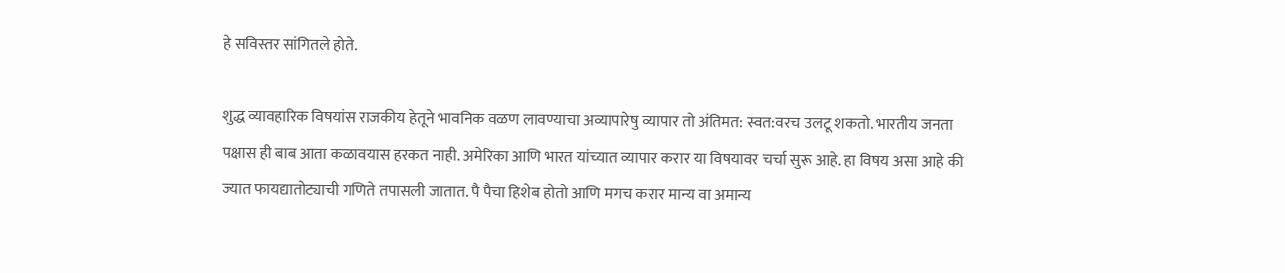हे सविस्तर सांगितले होते.

शुद्ध व्यावहारिक विषयांस राजकीय हेतूने भावनिक वळण लावण्याचा अव्यापारेषु व्यापार तो अंतिमत: स्वत:वरच उलटू शकतो. भारतीय जनता पक्षास ही बाब आता कळावयास हरकत नाही. अमेरिका आणि भारत यांच्यात व्यापार करार या विषयावर चर्चा सुरू आहे. हा विषय असा आहे की ज्यात फायद्यातोट्याची गणिते तपासली जातात. पै पैचा हिशेब होतो आणि मगच करार मान्य वा अमान्य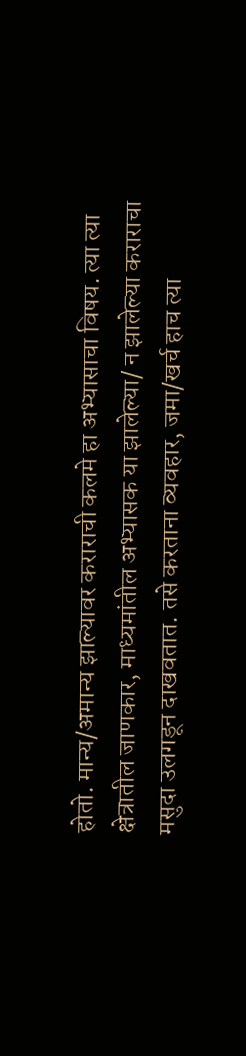होतो. मान्य/अमान्य झाल्यावर कराराची कलमे हा अभ्यासाचा विषय. त्या त्या क्षेत्रातील जाणकार, माध्यमांतील अभ्यासक या झालेल्या/ न झालेल्या कराराचा मसुदा उलगडून दाखवतात. तसे करताना व्यवहार, जमा/खर्च हाच त्या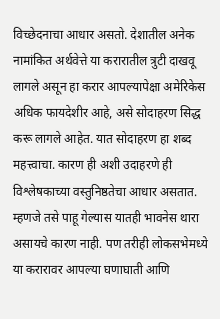विच्छेदनाचा आधार असतो. देशातील अनेक नामांकित अर्थवेत्ते या करारातील त्रुटी दाखवू लागले असून हा करार आपल्यापेक्षा अमेरिकेस अधिक फायदेशीर आहे, असे सोदाहरण सिद्ध करू लागले आहेत. यात सोदाहरण हा शब्द महत्त्वाचा. कारण ही अशी उदाहरणे ही विश्लेषकाच्या वस्तुनिष्ठतेचा आधार असतात. म्हणजे तसे पाहू गेल्यास यातही भावनेस थारा असायचे कारण नाही. पण तरीही लोकसभेमध्ये या करारावर आपल्या घणाघाती आणि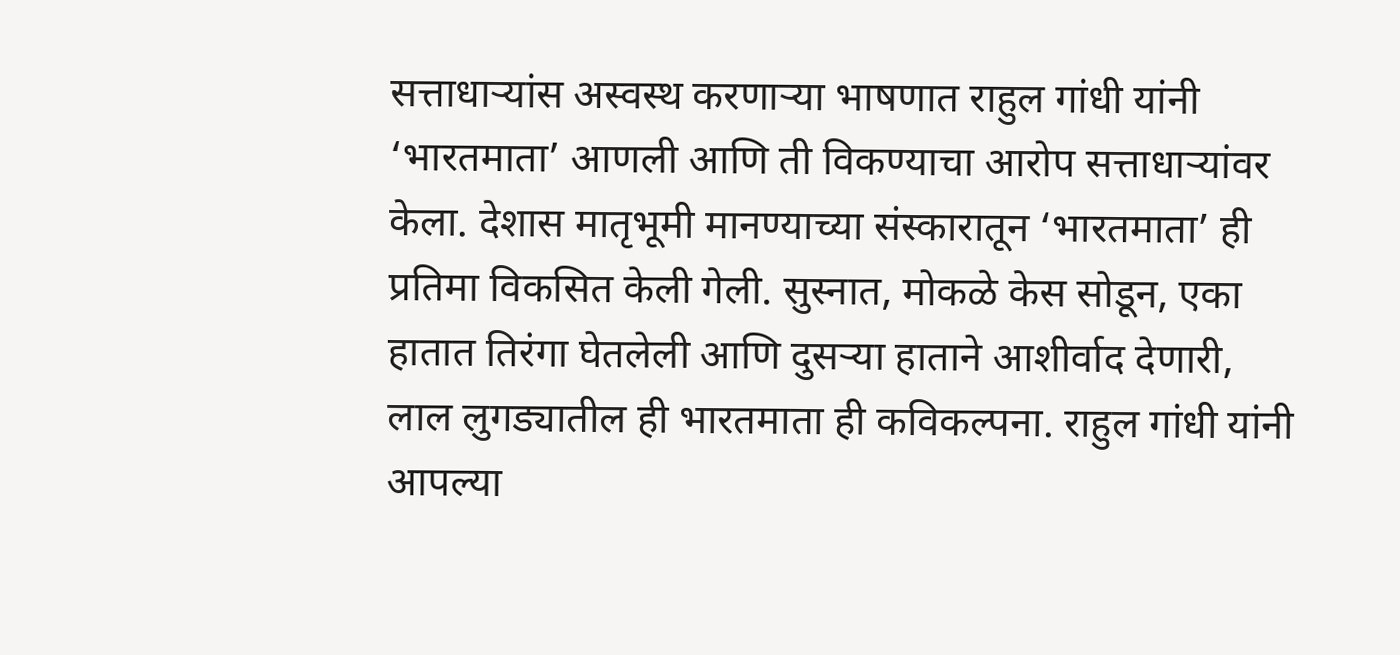सत्ताधार्‍यांस अस्वस्थ करणार्‍या भाषणात राहुल गांधी यांनी ‘भारतमाता’ आणली आणि ती विकण्याचा आरोप सत्ताधार्‍यांवर केला. देशास मातृभूमी मानण्याच्या संस्कारातून ‘भारतमाता’ ही प्रतिमा विकसित केली गेली. सुस्नात, मोकळे केस सोडून, एका हातात तिरंगा घेतलेली आणि दुसर्‍या हाताने आशीर्वाद देणारी, लाल लुगड्यातील ही भारतमाता ही कविकल्पना. राहुल गांधी यांनी आपल्या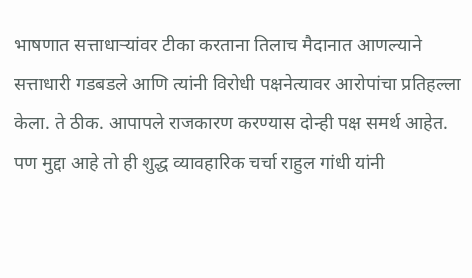भाषणात सत्ताधार्‍यांवर टीका करताना तिलाच मैदानात आणल्याने सत्ताधारी गडबडले आणि त्यांनी विरोधी पक्षनेत्यावर आरोपांचा प्रतिहल्ला केला. ते ठीक. आपापले राजकारण करण्यास दोन्ही पक्ष समर्थ आहेत. पण मुद्दा आहे तो ही शुद्ध व्यावहारिक चर्चा राहुल गांधी यांनी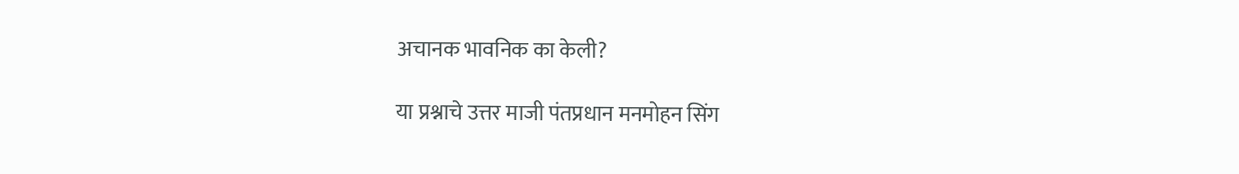अचानक भावनिक का केली?

या प्रश्नाचे उत्तर माजी पंतप्रधान मनमोहन सिंग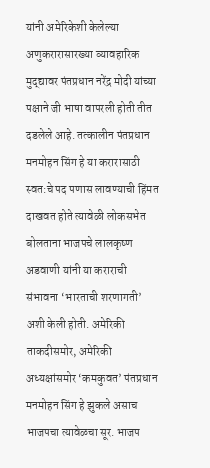यांनी अमेरिकेशी केलेल्या अणुकरारासारख्या व्यावहारिक मुद्द्यावर पंतप्रधान नरेंद्र मोदी यांच्या पक्षाने जी भाषा वापरली होती तीत दडलेले आहे. तत्कालीन पंतप्रधान मनमोहन सिंग हे या करारासाठी स्वत:चे पद पणास लावण्याची हिंमत दाखवत होते त्यावेळी लोकसभेत बोलताना भाजपचे लालकृष्ण अडवाणी यांनी या कराराची संभावना ‘भारताची शरणागती’ अशी केली होती. अमेरिकी ताकदीसमोर, अमेरिकी अध्यक्षांसमोर ‘कमकुवत’ पंतप्रधान मनमोहन सिंग हे झुकले असाच भाजपचा त्यावेळचा सूर. भाजप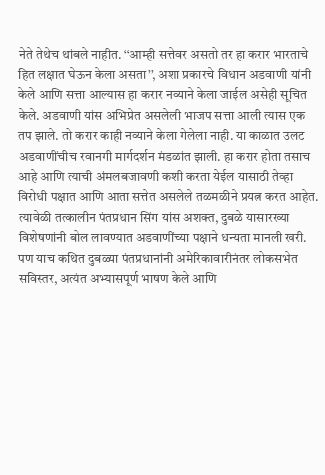नेते तेथेच थांबले नाहीत. ‘‘आम्ही सत्तेवर असतो तर हा करार भारताचे हित लक्षात घेऊन केला असता’’, अशा प्रकारचे विधान अडवाणी यांनी केले आणि सत्ता आल्यास हा करार नव्याने केला जाईल असेही सूचित केले. अडवाणी यांस अभिप्रेत असलेली भाजप सत्ता आली त्यास एक तप झाले. तो करार काही नव्याने केला गेलेला नाही. या काळात उलट अडवाणींचीच रवानगी मार्गदर्शन मंडळांत झाली. हा करार होता तसाच आहे आणि त्याची अंमलबजावणी कशी करता येईल यासाठी तेव्हा विरोधी पक्षात आणि आता सत्तेत असलेले तळमळीने प्रयत्न करत आहेत. त्यावेळी तत्कालीन पंतप्रधान सिंग यांस अशक्त, दुबळे यासारख्या विशेषणांनी बोल लावण्यात अडवाणींच्या पक्षाने धन्यता मानली खरी. पण याच कथित दुबळ्या पंतप्रधानांनी अमेरिकावारीनंतर लोकसभेत सविस्तर, अत्यंत अभ्यासपूर्ण भाषण केले आणि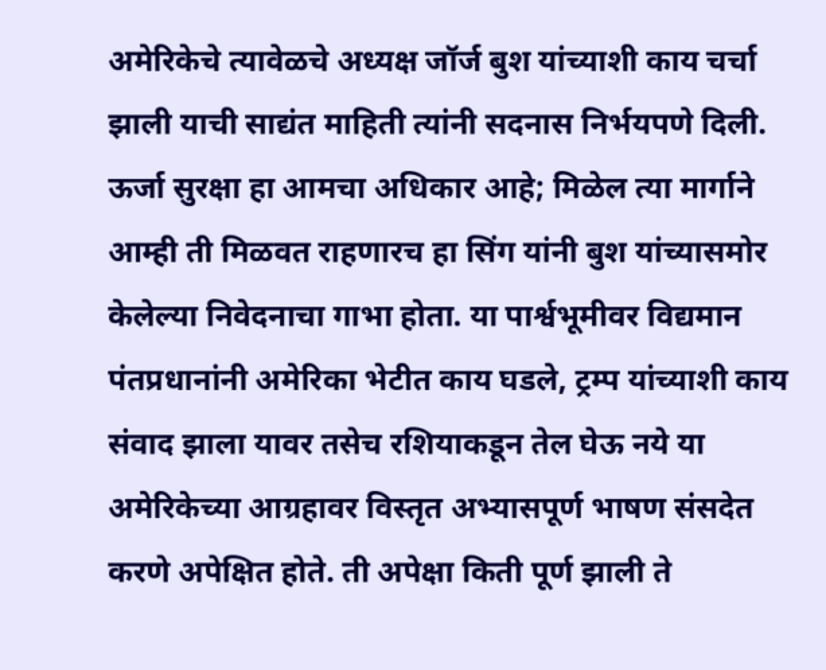अमेरिकेचे त्यावेळचे अध्यक्ष जॉर्ज बुश यांच्याशी काय चर्चा झाली याची साद्यंत माहिती त्यांनी सदनास निर्भयपणे दिली. ऊर्जा सुरक्षा हा आमचा अधिकार आहे; मिळेल त्या मार्गाने आम्ही ती मिळवत राहणारच हा सिंग यांनी बुश यांच्यासमोर केलेल्या निवेदनाचा गाभा होता. या पार्श्वभूमीवर विद्यमान पंतप्रधानांनी अमेरिका भेटीत काय घडले, ट्रम्प यांच्याशी काय संवाद झाला यावर तसेच रशियाकडून तेल घेऊ नये या अमेरिकेच्या आग्रहावर विस्तृत अभ्यासपूर्ण भाषण संसदेत करणे अपेक्षित होते. ती अपेक्षा किती पूर्ण झाली ते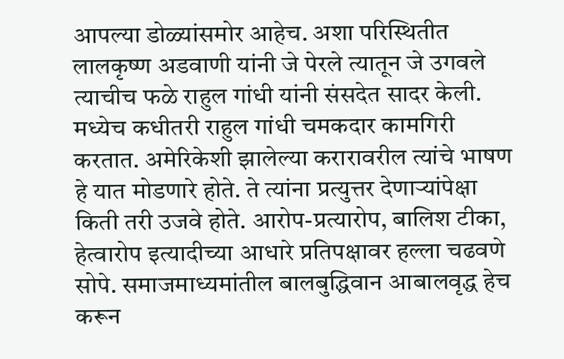आपल्या डोळ्यांसमोर आहेच. अशा परिस्थितीत लालकृष्ण अडवाणी यांनी जे पेरले त्यातून जे उगवले त्याचीच फळे राहुल गांधी यांनी संसदेत सादर केली. मध्येच कधीतरी राहुल गांधी चमकदार कामगिरी करतात. अमेरिकेशी झालेल्या करारावरील त्यांचे भाषण हे यात मोडणारे होते. ते त्यांना प्रत्युत्तर देणार्‍यांपेक्षा किती तरी उजवे होते. आरोप-प्रत्यारोप, बालिश टीका, हेत्वारोप इत्यादीच्या आधारे प्रतिपक्षावर हल्ला चढवणे सोपे. समाजमाध्यमांतील बालबुद्धिवान आबालवृद्ध हेच करून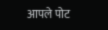आपले पोट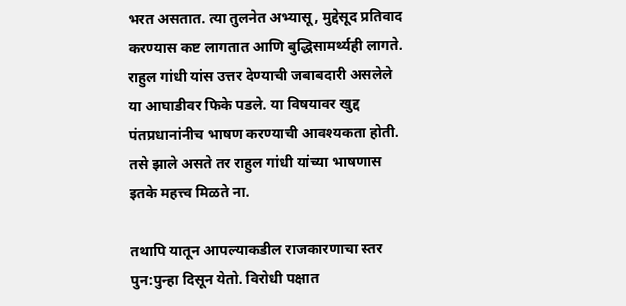भरत असतात. त्या तुलनेत अभ्यासू, मुद्देसूद प्रतिवाद करण्यास कष्ट लागतात आणि बुद्धिसामर्थ्यही लागते. राहुल गांधी यांस उत्तर देण्याची जबाबदारी असलेले या आघाडीवर फिके पडले. या विषयावर खुद्द पंतप्रधानांनीच भाषण करण्याची आवश्यकता होती. तसे झाले असते तर राहुल गांधी यांच्या भाषणास इतके महत्त्व मिळते ना.

तथापि यातून आपल्याकडील राजकारणाचा स्तर पुन:पुन्हा दिसून येतो. विरोधी पक्षात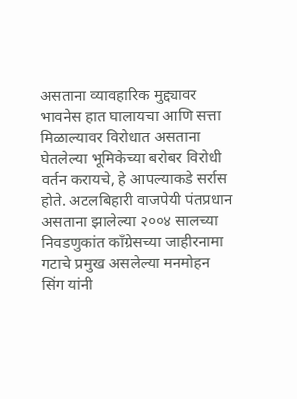असताना व्यावहारिक मुद्द्यावर भावनेस हात घालायचा आणि सत्ता मिळाल्यावर विरोधात असताना घेतलेल्या भूमिकेच्या बरोबर विरोधी वर्तन करायचे, हे आपल्याकडे सर्रास होते. अटलबिहारी वाजपेयी पंतप्रधान असताना झालेल्या २००४ सालच्या निवडणुकांत काँग्रेसच्या जाहीरनामा गटाचे प्रमुख असलेल्या मनमोहन सिंग यांनी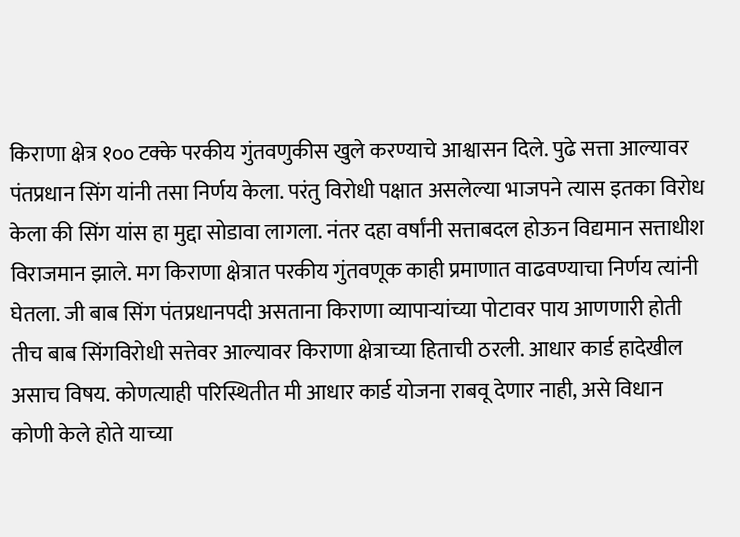किराणा क्षेत्र १०० टक्के परकीय गुंतवणुकीस खुले करण्याचे आश्वासन दिले. पुढे सत्ता आल्यावर पंतप्रधान सिंग यांनी तसा निर्णय केला. परंतु विरोधी पक्षात असलेल्या भाजपने त्यास इतका विरोध केला की सिंग यांस हा मुद्दा सोडावा लागला. नंतर दहा वर्षांनी सत्ताबदल होऊन विद्यमान सत्ताधीश विराजमान झाले. मग किराणा क्षेत्रात परकीय गुंतवणूक काही प्रमाणात वाढवण्याचा निर्णय त्यांनी घेतला. जी बाब सिंग पंतप्रधानपदी असताना किराणा व्यापार्‍यांच्या पोटावर पाय आणणारी होती तीच बाब सिंगविरोधी सत्तेवर आल्यावर किराणा क्षेत्राच्या हिताची ठरली. आधार कार्ड हादेखील असाच विषय. कोणत्याही परिस्थितीत मी आधार कार्ड योजना राबवू देणार नाही, असे विधान कोणी केले होते याच्या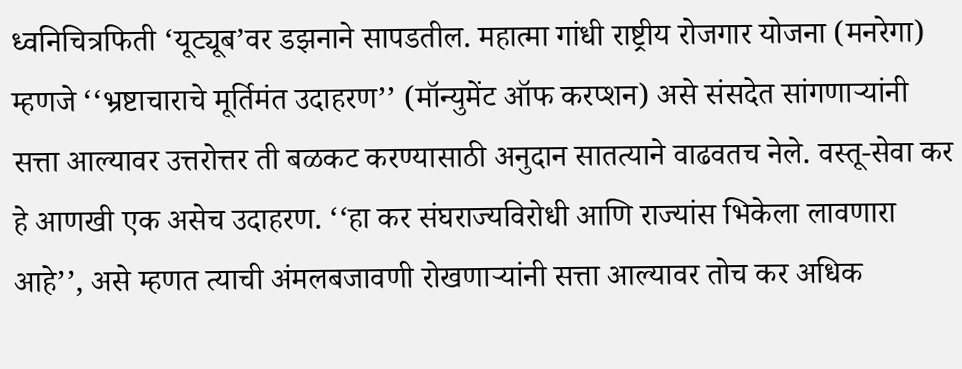ध्वनिचित्रफिती ‘यूट्यूब’वर डझनाने सापडतील. महात्मा गांधी राष्ट्रीय रोजगार योजना (मनरेगा) म्हणजे ‘‘भ्रष्टाचाराचे मूर्तिमंत उदाहरण’’ (मॉन्युमेंट ऑफ करप्शन) असे संसदेत सांगणार्‍यांनी सत्ता आल्यावर उत्तरोत्तर ती बळकट करण्यासाठी अनुदान सातत्याने वाढवतच नेले. वस्तू-सेवा कर हे आणखी एक असेच उदाहरण. ‘‘हा कर संघराज्यविरोधी आणि राज्यांस भिकेला लावणारा आहे’’, असे म्हणत त्याची अंमलबजावणी रोखणार्‍यांनी सत्ता आल्यावर तोच कर अधिक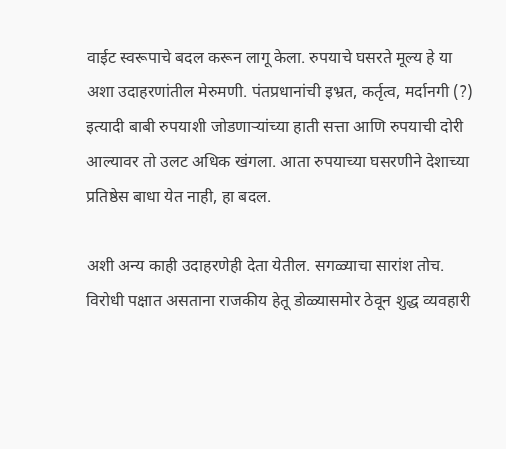वाईट स्वरूपाचे बदल करून लागू केला. रुपयाचे घसरते मूल्य हे या अशा उदाहरणांतील मेरुमणी. पंतप्रधानांची इभ्रत, कर्तृत्व, मर्दानगी (?) इत्यादी बाबी रुपयाशी जोडणार्‍यांच्या हाती सत्ता आणि रुपयाची दोरी आल्यावर तो उलट अधिक खंगला. आता रुपयाच्या घसरणीने देशाच्या प्रतिष्ठेस बाधा येत नाही, हा बदल.

अशी अन्य काही उदाहरणेही देता येतील. सगळ्याचा सारांश तोच. विरोधी पक्षात असताना राजकीय हेतू डोळ्यासमोर ठेवून शुद्ध व्यवहारी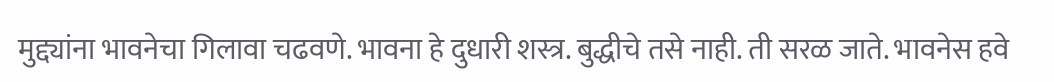मुद्द्यांना भावनेचा गिलावा चढवणे. भावना हे दुधारी शस्त्र. बुद्धीचे तसे नाही. ती सरळ जाते. भावनेस हवे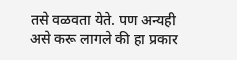तसे वळवता येते. पण अन्यही असे करू लागले की हा प्रकार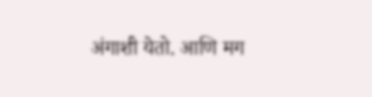अंगाशी येतो. आणि मग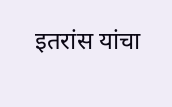इतरांस यांचा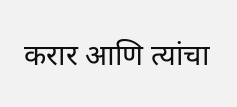करार आणि त्यांचा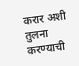करार अशी तुलना करण्याची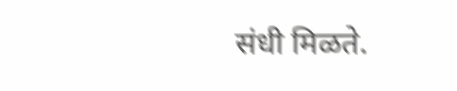संधी मिळते.